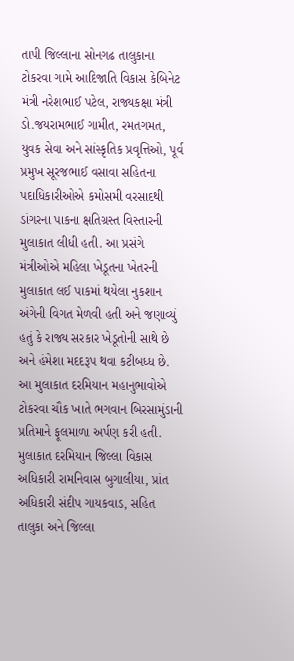તાપી જિલ્લાના સોનગઢ તાલુકાના ટોકરવા ગામે આદિજાતિ વિકાસ કેબિનેટ મંત્રી નરેશભાઈ પટેલ, રાજ્યકક્ષા મંત્રી ડો.જયરામભાઈ ગામીત, રમતગમત, યુવક સેવા અને સાંસ્કૃતિક પ્રવૃત્તિઓ, પૂર્વ પ્રમુખ સૂરજભાઈ વસાવા સહિતના પદાધિકારીઓએ કમોસમી વરસાદથી ડાંગરના પાકના ક્ષતિગ્રસ્ત વિસ્તારની મુલાકાત લીધી હતી. આ પ્રસંગે મંત્રીઓએ મહિલા ખેડૂતના ખેતરની મુલાકાત લઈ પાકમાં થયેલા નુકશાન અંગેની વિગત મેળવી હતી અને જણાવ્યું હતું કે રાજ્ય સરકાર ખેડૂતોની સાથે છે અને હંમેશા મદદરૂપ થવા કટીબધ્ધ છે.
આ મુલાકાત દરમિયાન મહાનુભાવોએ ટોકરવા ચૌક ખાતે ભગવાન બિરસામુંડાની પ્રતિમાને ફૂલમાળા અર્પણ કરી હતી. મુલાકાત દરમિયાન જિલ્લા વિકાસ અધિકારી રામનિવાસ બુગાલીયા, પ્રાંત અધિકારી સંદીપ ગાયકવાડ, સહિત તાલુકા અને જિલ્લા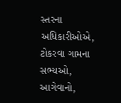સ્તરના અધિકારીઓએ, ટોકરવા ગામના સભ્યઓ, આગેવાનો,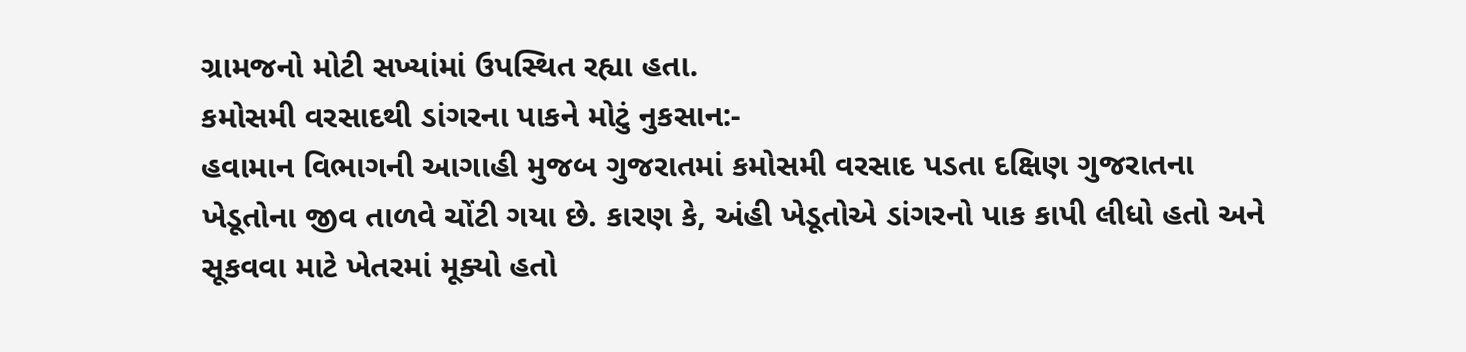ગ્રામજનો મોટી સખ્યાંમાં ઉપસ્થિત રહ્યા હતા.
કમોસમી વરસાદથી ડાંગરના પાકને મોટું નુકસાન:-
હવામાન વિભાગની આગાહી મુજબ ગુજરાતમાં કમોસમી વરસાદ પડતા દક્ષિણ ગુજરાતના ખેડૂતોના જીવ તાળવે ચોંટી ગયા છે. કારણ કે, અંહી ખેડૂતોએ ડાંગરનો પાક કાપી લીધો હતો અને સૂકવવા માટે ખેતરમાં મૂક્યો હતો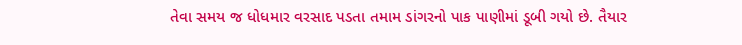તેવા સમય જ ધોધમાર વરસાદ પડતા તમામ ડાંગરનો પાક પાણીમાં ડૂબી ગયો છે. તૈયાર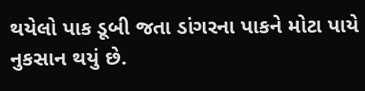થયેલો પાક ડૂબી જતા ડાંગરના પાકને મોટા પાયે નુકસાન થયું છે.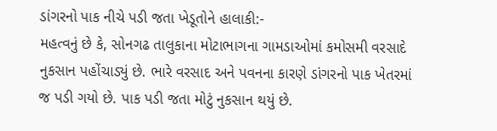ડાંગરનો પાક નીચે પડી જતા ખેડૂતોને હાલાકી:-
મહત્વનું છે કે, સોનગઢ તાલુકાના મોટાભાગના ગામડાઓમાં કમોસમી વરસાદે નુકસાન પહોંચાડ્યું છે. ભારે વરસાદ અને પવનના કારણે ડાંગરનો પાક ખેતરમાં જ પડી ગયો છે. પાક પડી જતા મોટું નુકસાન થયું છે.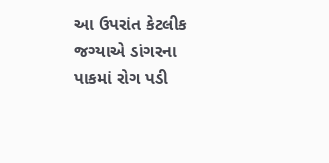આ ઉપરાંત કેટલીક જગ્યાએ ડાંગરના પાકમાં રોગ પડી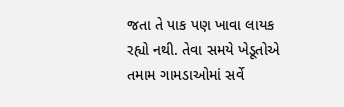જતા તે પાક પણ ખાવા લાયક રહ્યો નથી. તેવા સમયે ખેડૂતોએ તમામ ગામડાઓમાં સર્વે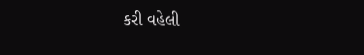કરી વહેલી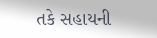તકે સહાયની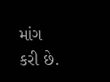માંગ કરી છે.